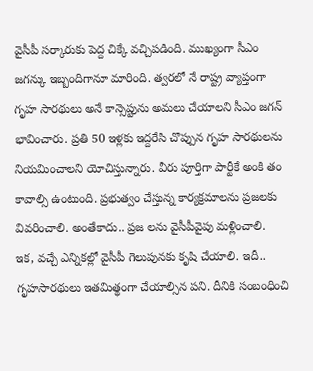వైసీపీ సర్కారుకు పెద్ద చిక్కే వచ్చిపడింది. ముఖ్యంగా సీఎం జగన్కు ఇబ్బందిగానూ మారింది. త్వరలో నే రాష్ట్ర వ్యాప్తంగా గృహ సారథులు అనే కాన్సెప్టును అమలు చేయాలని సీఎం జగన్ భావించారు. ప్రతి 50 ఇళ్లకు ఇద్దరేసి చొప్పున గృహ సారథులను నియమించాలని యోచిస్తున్నారు. వీరు పూర్తిగా పార్టీకే అంకి తం కావాల్సి ఉంటుంది. ప్రభుత్వం చేస్తున్న కార్యక్రమాలను ప్రజలకు వివరించాలి. అంతేకాదు.. ప్రజ లను వైసీపీవైపు మళ్లించాలి.
ఇక, వచ్చే ఎన్నికల్లో వైసీపీ గెలుపునకు కృషి చేయాలి. ఇదీ.. గృహసారథులు ఇతమిత్థంగా చేయాల్సిన పని. దీనికి సంబంధించి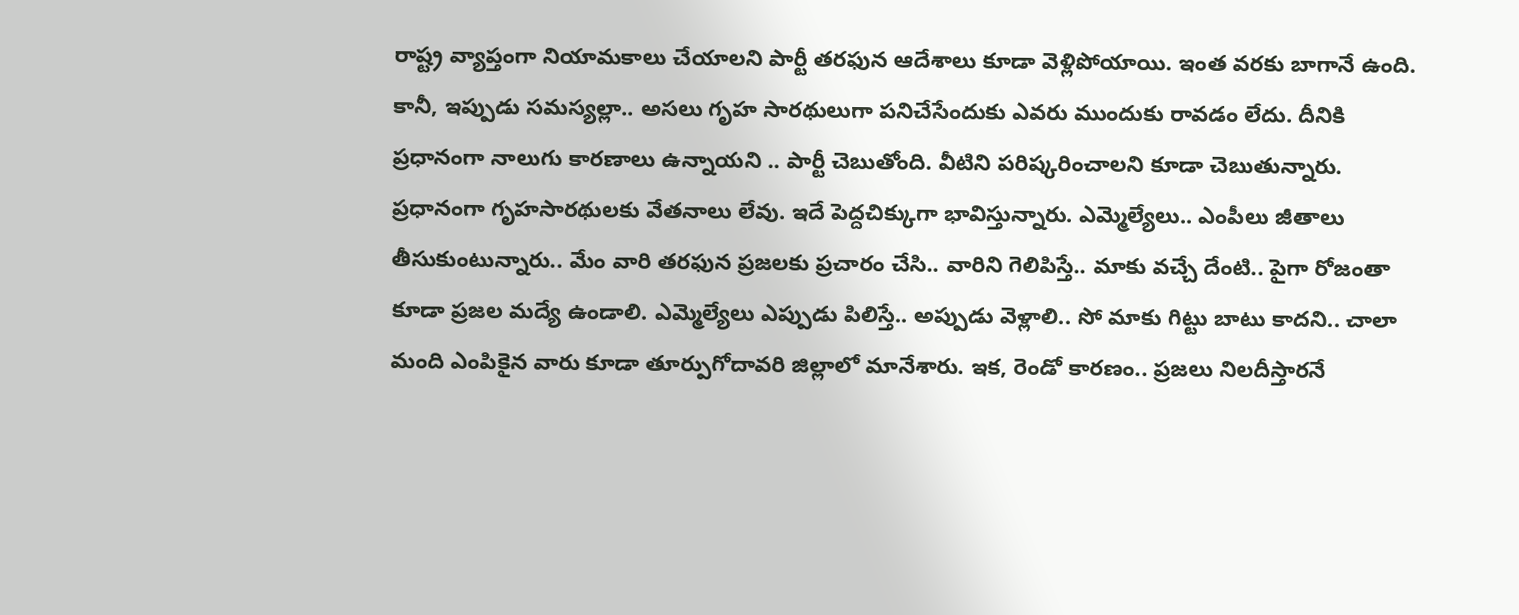రాష్ట్ర వ్యాప్తంగా నియామకాలు చేయాలని పార్టీ తరఫున ఆదేశాలు కూడా వెళ్లిపోయాయి. ఇంత వరకు బాగానే ఉంది. కానీ, ఇప్పుడు సమస్యల్లా.. అసలు గృహ సారథులుగా పనిచేసేందుకు ఎవరు ముందుకు రావడం లేదు. దీనికి ప్రధానంగా నాలుగు కారణాలు ఉన్నాయని .. పార్టీ చెబుతోంది. వీటిని పరిష్కరించాలని కూడా చెబుతున్నారు.
ప్రధానంగా గృహసారథులకు వేతనాలు లేవు. ఇదే పెద్దచిక్కుగా భావిస్తున్నారు. ఎమ్మెల్యేలు.. ఎంపీలు జీతాలు తీసుకుంటున్నారు.. మేం వారి తరఫున ప్రజలకు ప్రచారం చేసి.. వారిని గెలిపిస్తే.. మాకు వచ్చే దేంటి.. పైగా రోజంతా కూడా ప్రజల మద్యే ఉండాలి. ఎమ్మెల్యేలు ఎప్పుడు పిలిస్తే.. అప్పుడు వెళ్లాలి.. సో మాకు గిట్టు బాటు కాదని.. చాలా మంది ఎంపికైన వారు కూడా తూర్పుగోదావరి జిల్లాలో మానేశారు. ఇక, రెండో కారణం.. ప్రజలు నిలదీస్తారనే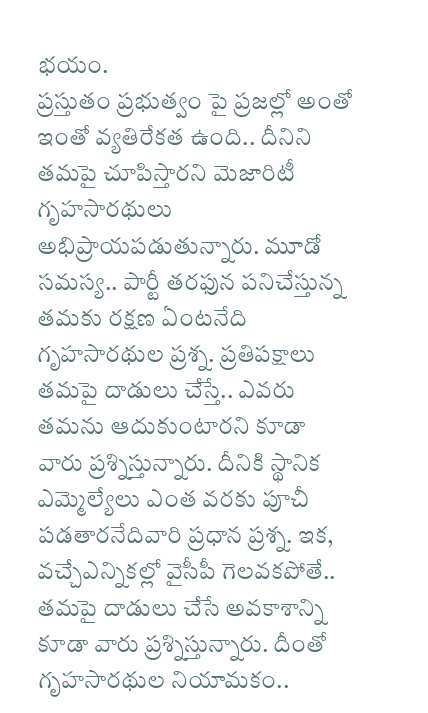భయం.
ప్రస్తుతం ప్రభుత్వం పై ప్రజల్లో అంతో ఇంతో వ్యతిరేకత ఉంది.. దీనిని తమపై చూపిస్తారని మెజారిటీ గృహసారథులు అభిప్రాయపడుతున్నారు. మూడో సమస్య.. పార్టీ తరఫున పనిచేస్తున్న తమకు రక్షణ ఏంటనేది గృహసారథుల ప్రశ్న. ప్రతిపక్షాలు తమపై దాడులు చేస్తే.. ఎవరు తమను ఆదుకుంటారని కూడా వారు ప్రశ్నిస్తున్నారు. దీనికి స్థానిక ఎమ్మెల్యేలు ఎంత వరకు పూచీ పడతారనేదివారి ప్రధాన ప్రశ్న. ఇక, వచ్చేఎన్నికల్లో వైసీపీ గెలవకపోతే.. తమపై దాడులు చేసే అవకాశాన్ని కూడా వారు ప్రశ్నిస్తున్నారు. దీంతో గృహసారథుల నియామకం..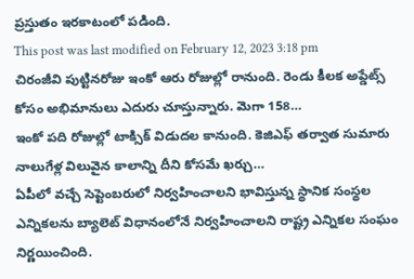ప్రస్తుతం ఇరకాటంలో పడింది.
This post was last modified on February 12, 2023 3:18 pm
చిరంజీవి పుట్టినరోజు ఇంకో ఆరు రోజుల్లో రానుంది. రెండు కీలక అప్డేట్స్ కోసం అభిమానులు ఎదురు చూస్తున్నారు. మెగా 158…
ఇంకో పది రోజుల్లో టాక్సిక్ విడుదల కానుంది. కెజిఎఫ్ తర్వాత సుమారు నాలుగేళ్ల విలువైన కాలాన్ని దీని కోసమే ఖర్చు…
ఏపీలో వచ్చే సెప్టెంబరులో నిర్వహించాలని భావిస్తున్న స్థానిక సంస్థల ఎన్నికలను బ్యాలెట్ విధానంలోనే నిర్వహించాలని రాష్ట్ర ఎన్నికల సంఘం నిర్ణయించింది.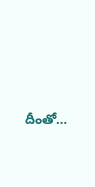దీంతో…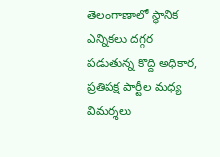తెలంగాణాలో స్థానిక ఎన్నికలు దగ్గర పడుతున్న కొద్ది అధికార, ప్రతిపక్ష పార్టీల మధ్య విమర్శలు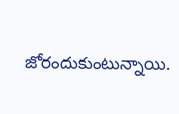జోరందుకుంటున్నాయి.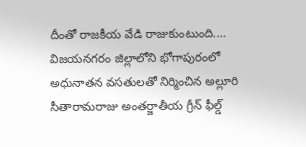దీంతో రాజకీయ వేడి రాజుకుంటుంది.…
విజయనగరం జిల్లాలోని భోగాపురంలో అధునాతన వసతులతో నిర్మించిన అల్లూరి సీతారామరాజు అంతర్జాతీయ గ్రీన్ ఫీల్డ్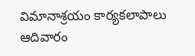విమానాశ్రయం కార్యకలాపాలు ఆదివారం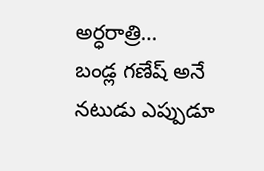అర్ధరాత్రి…
బండ్ల గణేష్ అనే నటుడు ఎప్పుడూ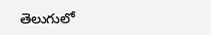తెలుగులో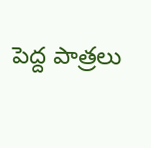పెద్ద పాత్రలు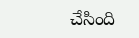చేసింది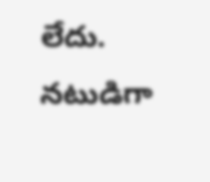లేదు. నటుడిగా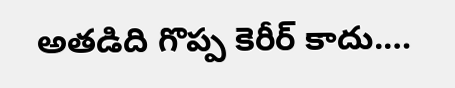అతడిది గొప్ప కెరీర్ కాదు.…